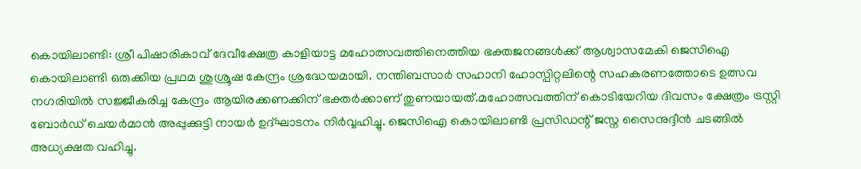കൊയിലാണ്ടി: ശ്രീ പിഷാരികാവ് ദേവീക്ഷേത്ര കാളിയാട്ട മഹോത്സവത്തിനെത്തിയ ഭക്തജനങ്ങൾക്ക് ആശ്വാസമേകി ജെസിഐ കൊയിലാണ്ടി ഒരുക്കിയ പ്രഥമ ശുശ്രൂഷ കേന്ദ്രം ശ്രദ്ധേയമായി. നന്തിബസാർ സഹാനി ഹോസ്പിറ്റലിന്റെ സഹകരണത്തോടെ ഉത്സവ നഗരിയിൽ സജ്ജീകരിച്ച കേന്ദ്രം ആയിരക്കണക്കിന് ഭക്തർക്കാണ് തുണയായത്.മഹോത്സവത്തിന് കൊടിയേറിയ ദിവസം ക്ഷേത്രം ട്രസ്റ്റി ബോർഡ് ചെയർമാൻ അപ്പുക്കുട്ടി നായർ ഉദ്ഘാടനം നിർവ്വഹിച്ചു. ജെസിഐ കൊയിലാണ്ടി പ്രസിഡന്റ് ജസ്ന സൈനുദ്ദീൻ ചടങ്ങിൽ അധ്യക്ഷത വഹിച്ചു.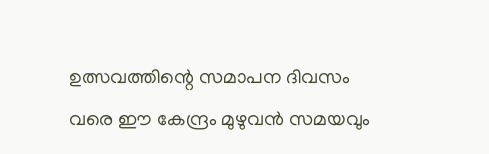ഉത്സവത്തിന്റെ സമാപന ദിവസം വരെ ഈ കേന്ദ്രം മുഴുവൻ സമയവും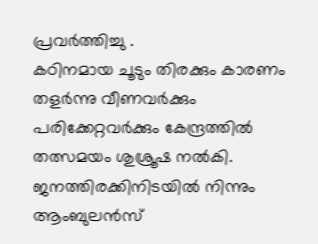പ്രവർത്തിച്ചു .
കഠിനമായ ചൂടും തിരക്കും കാരണം തളർന്നു വീണവർക്കും പരിക്കേറ്റവർക്കും കേന്ദ്രത്തിൽ തത്സമയം ശുശ്രൂഷ നൽകി. ജനത്തിരക്കിനിടയിൽ നിന്നും ആംബുലൻസ്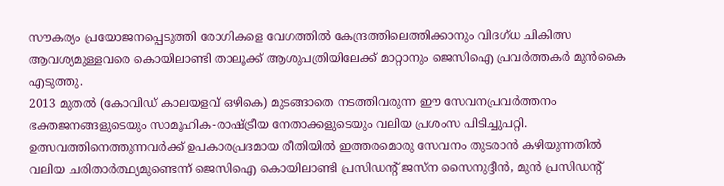സൗകര്യം പ്രയോജനപ്പെടുത്തി രോഗികളെ വേഗത്തിൽ കേന്ദ്രത്തിലെത്തിക്കാനും വിദഗ്ധ ചികിത്സ ആവശ്യമുള്ളവരെ കൊയിലാണ്ടി താലൂക്ക് ആശുപത്രിയിലേക്ക് മാറ്റാനും ജെസിഐ പ്രവർത്തകർ മുൻകൈ എടുത്തു.
2013 മുതൽ (കോവിഡ് കാലയളവ് ഒഴികെ) മുടങ്ങാതെ നടത്തിവരുന്ന ഈ സേവനപ്രവർത്തനം ഭക്തജനങ്ങളുടെയും സാമൂഹിക-രാഷ്ട്രീയ നേതാക്കളുടെയും വലിയ പ്രശംസ പിടിച്ചുപറ്റി. ഉത്സവത്തിനെത്തുന്നവർക്ക് ഉപകാരപ്രദമായ രീതിയിൽ ഇത്തരമൊരു സേവനം തുടരാൻ കഴിയുന്നതിൽ വലിയ ചരിതാർത്ഥ്യമുണ്ടെന്ന് ജെസിഐ കൊയിലാണ്ടി പ്രസിഡന്റ് ജസ്ന സൈനുദ്ദീൻ, മുൻ പ്രസിഡന്റ്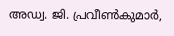അഡ്വ. ജി. പ്രവീൺകുമാർ,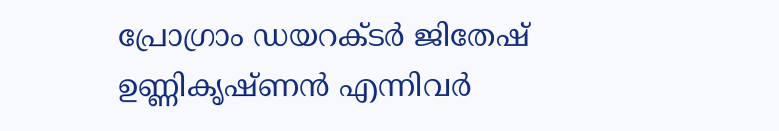പ്രോഗ്രാം ഡയറക്ടർ ജിതേഷ് ഉണ്ണികൃഷ്ണൻ എന്നിവർ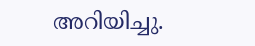അറിയിച്ചു.